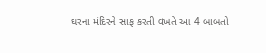ઘરના મંદિરને સાફ કરતી વખતે આ 4 બાબતો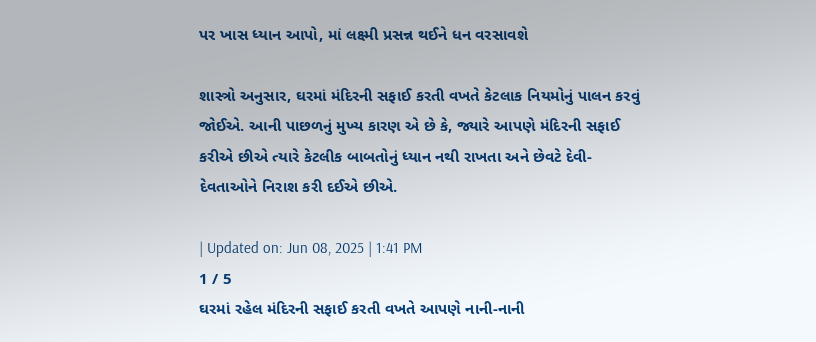પર ખાસ ધ્યાન આપો, માં લક્ષ્મી પ્રસન્ન થઈને ધન વરસાવશે

શાસ્ત્રો અનુસાર, ઘરમાં મંદિરની સફાઈ કરતી વખતે કેટલાક નિયમોનું પાલન કરવું જોઈએ. આની પાછળનું મુખ્ય કારણ એ છે કે, જ્યારે આપણે મંદિરની સફાઈ કરીએ છીએ ત્યારે કેટલીક બાબતોનું ધ્યાન નથી રાખતા અને છેવટે દેવી-દેવતાઓને નિરાશ કરી દઈએ છીએ.

| Updated on: Jun 08, 2025 | 1:41 PM
1 / 5
ઘરમાં રહેલ મંદિરની સફાઈ કરતી વખતે આપણે નાની-નાની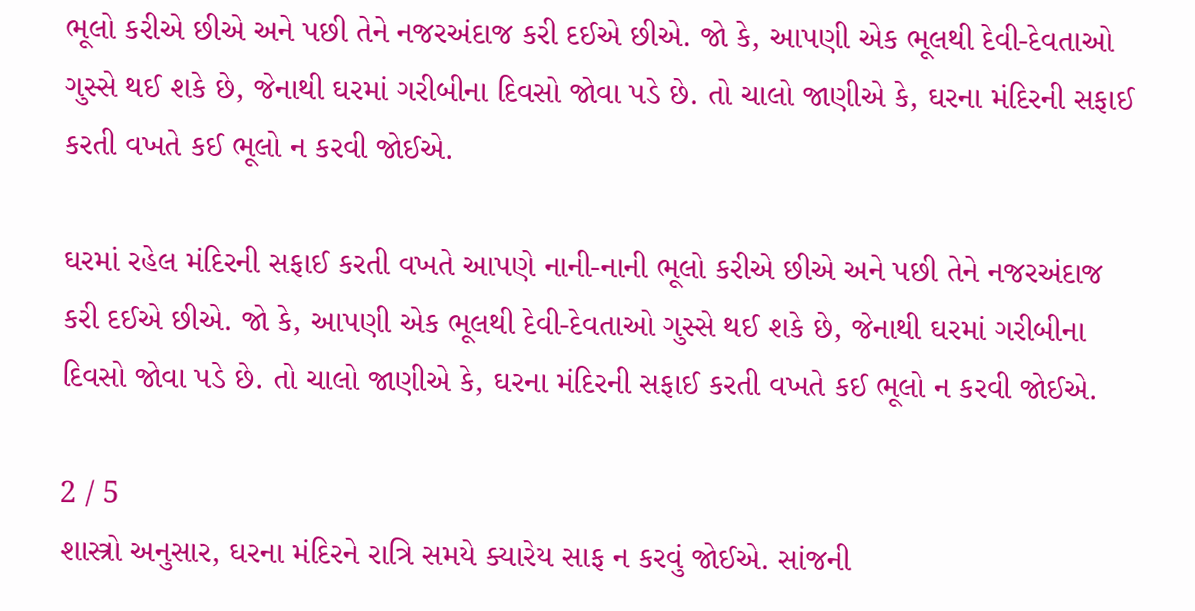ભૂલો કરીએ છીએ અને પછી તેને નજરઅંદાજ કરી દઈએ છીએ. જો કે, આપણી એક ભૂલથી દેવી-દેવતાઓ ગુસ્સે થઈ શકે છે, જેનાથી ઘરમાં ગરીબીના દિવસો જોવા પડે છે. તો ચાલો જાણીએ કે, ઘરના મંદિરની સફાઈ કરતી વખતે કઈ ભૂલો ન કરવી જોઈએ.

ઘરમાં રહેલ મંદિરની સફાઈ કરતી વખતે આપણે નાની-નાની ભૂલો કરીએ છીએ અને પછી તેને નજરઅંદાજ કરી દઈએ છીએ. જો કે, આપણી એક ભૂલથી દેવી-દેવતાઓ ગુસ્સે થઈ શકે છે, જેનાથી ઘરમાં ગરીબીના દિવસો જોવા પડે છે. તો ચાલો જાણીએ કે, ઘરના મંદિરની સફાઈ કરતી વખતે કઈ ભૂલો ન કરવી જોઈએ.

2 / 5
શાસ્ત્રો અનુસાર, ઘરના મંદિરને રાત્રિ સમયે ક્યારેય સાફ ન કરવું જોઈએ. સાંજની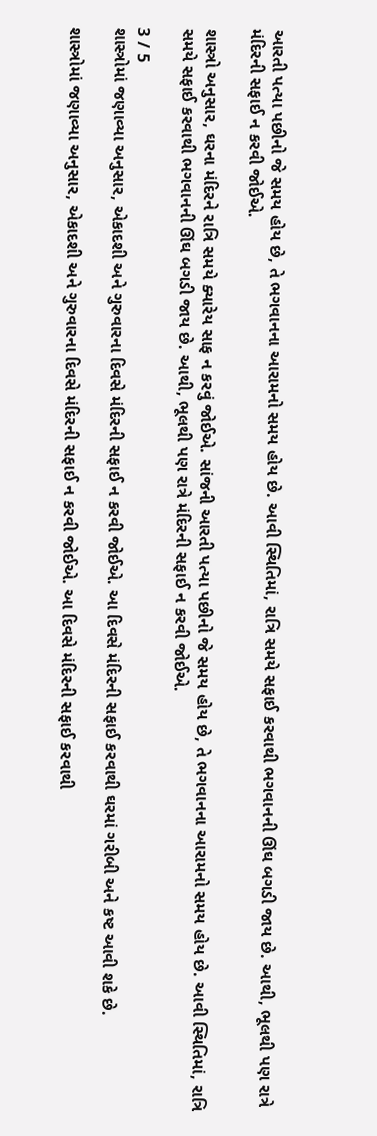આરતી પત્યા પછીનો જે સમય હોય છે, તે ભગવાનના આરામનો સમય હોય છે. આવી સ્થિતિમાં, રાત્રિ સમયે સફાઈ કરવાથી ભગવાનની ઊંઘ બગડી જાય છે. આથી, ભૂલથી પણ રાત્રે મંદિરની સફાઈ ન કરવી જોઈએ.

શાસ્ત્રો અનુસાર, ઘરના મંદિરને રાત્રિ સમયે ક્યારેય સાફ ન કરવું જોઈએ. સાંજની આરતી પત્યા પછીનો જે સમય હોય છે, તે ભગવાનના આરામનો સમય હોય છે. આવી સ્થિતિમાં, રાત્રિ સમયે સફાઈ કરવાથી ભગવાનની ઊંઘ બગડી જાય છે. આથી, ભૂલથી પણ રાત્રે મંદિરની સફાઈ ન કરવી જોઈએ.

3 / 5
શાસ્ત્રોમાં જણાવ્યા અનુસાર, એકાદશી અને ગુરુવારના દિવસે મંદિરની સફાઈ ન કરવી જોઈએ. આ દિવસે મંદિરની સફાઈ કરવાથી ઘરમાં ગરીબી અને કષ્ટ આવી શકે છે.

શાસ્ત્રોમાં જણાવ્યા અનુસાર, એકાદશી અને ગુરુવારના દિવસે મંદિરની સફાઈ ન કરવી જોઈએ. આ દિવસે મંદિરની સફાઈ કરવાથી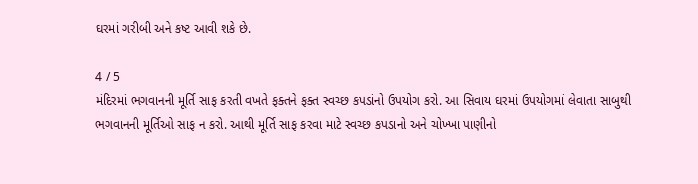ઘરમાં ગરીબી અને કષ્ટ આવી શકે છે.

4 / 5
મંદિરમાં ભગવાનની મૂર્તિ સાફ કરતી વખતે ફક્તને ફક્ત સ્વચ્છ કપડાંનો ઉપયોગ કરો. આ સિવાય ઘરમાં ઉપયોગમાં લેવાતા સાબુથી ભગવાનની મૂર્તિઓ સાફ ન કરો. આથી મૂર્તિ સાફ કરવા માટે સ્વચ્છ કપડાનો અને ચોખ્ખા પાણીનો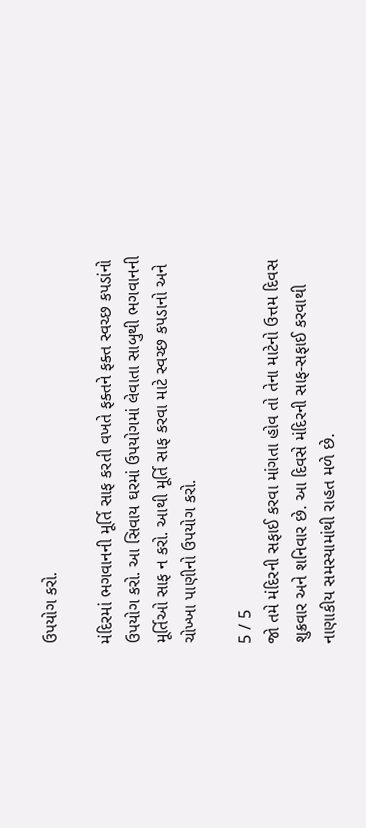ઉપયોગ કરો.

મંદિરમાં ભગવાનની મૂર્તિ સાફ કરતી વખતે ફક્તને ફક્ત સ્વચ્છ કપડાંનો ઉપયોગ કરો. આ સિવાય ઘરમાં ઉપયોગમાં લેવાતા સાબુથી ભગવાનની મૂર્તિઓ સાફ ન કરો. આથી મૂર્તિ સાફ કરવા માટે સ્વચ્છ કપડાનો અને ચોખ્ખા પાણીનો ઉપયોગ કરો.

5 / 5
જો તમે મંદિરની સફાઈ કરવા માંગતા હોવ તો તેના માટેનો ઉત્તમ દિવસ શુક્રવાર અને શનિવાર છે. આ દિવસે મંદિરની સાફ-સફાઈ કરવાથી નાણાકીય સમસ્યામાંથી રાહત મળે છે.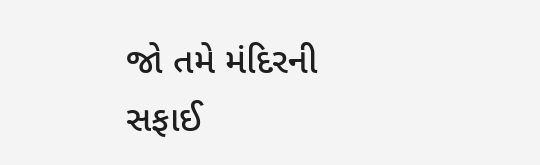જો તમે મંદિરની સફાઈ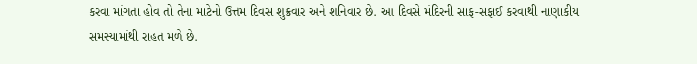કરવા માંગતા હોવ તો તેના માટેનો ઉત્તમ દિવસ શુક્રવાર અને શનિવાર છે. આ દિવસે મંદિરની સાફ-સફાઈ કરવાથી નાણાકીય સમસ્યામાંથી રાહત મળે છે.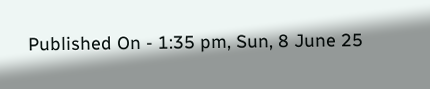Published On - 1:35 pm, Sun, 8 June 25